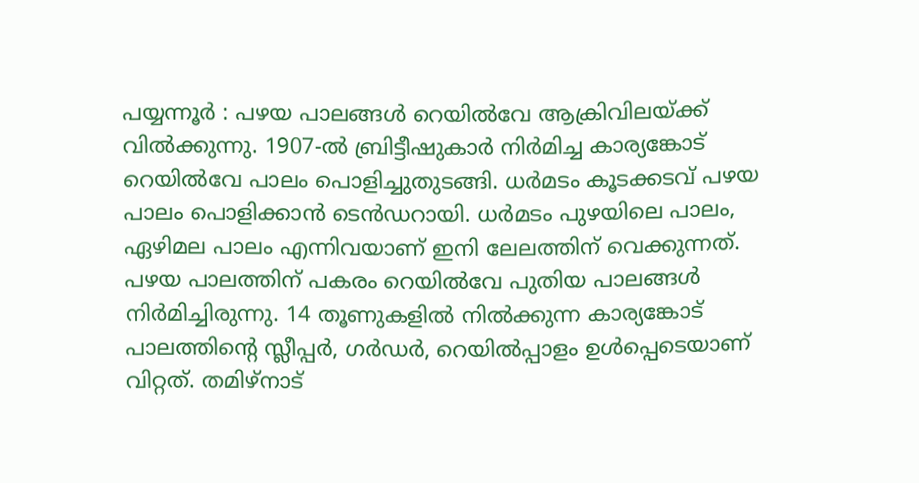പയ്യന്നൂർ : പഴയ പാലങ്ങൾ റെയിൽവേ ആക്രിവിലയ്ക്ക് വിൽക്കുന്നു. 1907-ൽ ബ്രിട്ടീഷുകാർ നിർമിച്ച കാര്യങ്കോട് റെയിൽവേ പാലം പൊളിച്ചുതുടങ്ങി. ധർമടം കൂടക്കടവ് പഴയ പാലം പൊളിക്കാൻ ടെൻഡറായി. ധർമടം പുഴയിലെ പാലം, ഏഴിമല പാലം എന്നിവയാണ് ഇനി ലേലത്തിന് വെക്കുന്നത്. പഴയ പാലത്തിന് പകരം റെയിൽവേ പുതിയ പാലങ്ങൾ നിർമിച്ചിരുന്നു. 14 തൂണുകളിൽ നിൽക്കുന്ന കാര്യങ്കോട് പാലത്തിന്റെ സ്ലീപ്പർ, ഗർഡർ, റെയിൽപ്പാളം ഉൾപ്പെടെയാണ് വിറ്റത്. തമിഴ്നാട്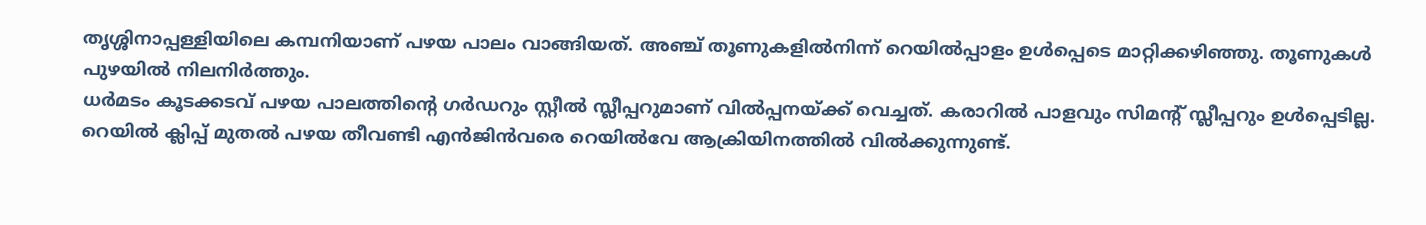തൃശ്ശിനാപ്പള്ളിയിലെ കമ്പനിയാണ് പഴയ പാലം വാങ്ങിയത്. അഞ്ച് തൂണുകളിൽനിന്ന് റെയിൽപ്പാളം ഉൾപ്പെടെ മാറ്റിക്കഴിഞ്ഞു. തൂണുകൾ പുഴയിൽ നിലനിർത്തും.
ധർമടം കൂടക്കടവ് പഴയ പാലത്തിന്റെ ഗർഡറും സ്റ്റീൽ സ്ലീപ്പറുമാണ് വിൽപ്പനയ്ക്ക് വെച്ചത്. കരാറിൽ പാളവും സിമന്റ് സ്ലീപ്പറും ഉൾപ്പെടില്ല. റെയിൽ ക്ലിപ്പ് മുതൽ പഴയ തീവണ്ടി എൻജിൻവരെ റെയിൽവേ ആക്രിയിനത്തിൽ വിൽക്കുന്നുണ്ട്.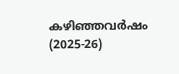കഴിഞ്ഞവർഷം (2025-26)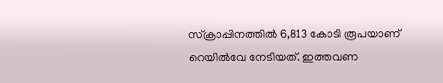സ്ക്രാപ്പിനത്തിൽ 6,813 കോടി രൂപയാണ് റെയിൽവേ നേടിയത്. ഇത്തവണ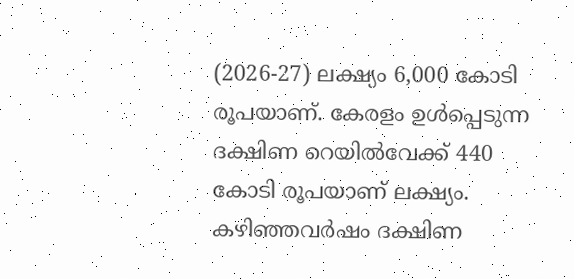(2026-27) ലക്ഷ്യം 6,000 കോടി രൂപയാണ്. കേരളം ഉൾപ്പെടുന്ന ദക്ഷിണ റെയിൽവേക്ക് 440 കോടി രൂപയാണ് ലക്ഷ്യം. കഴിഞ്ഞവർഷം ദക്ഷിണ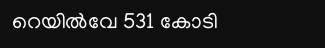റെയിൽവേ 531 കോടി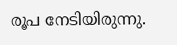രൂപ നേടിയിരുന്നു.